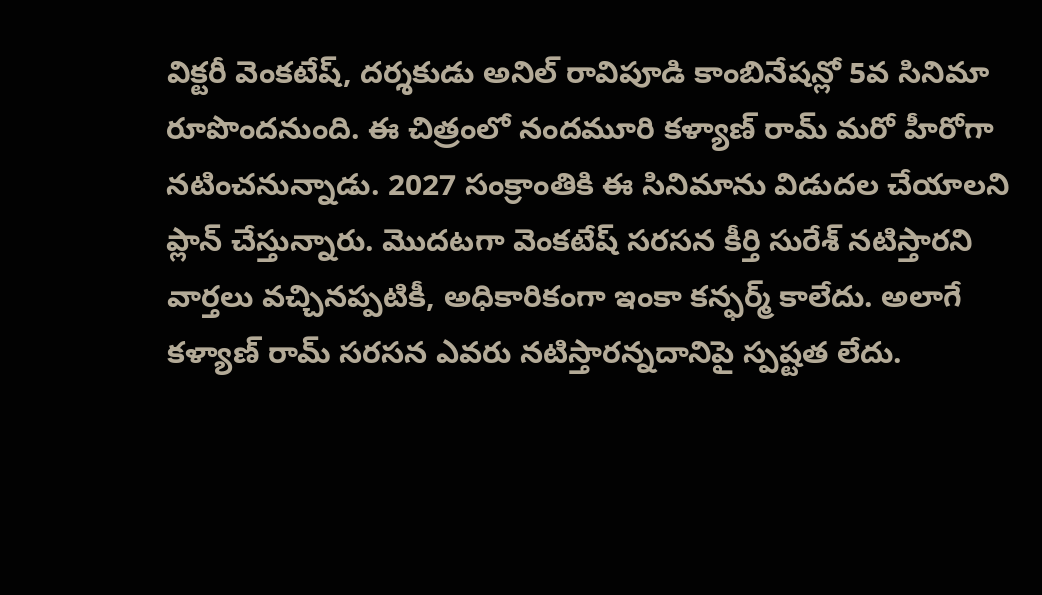విక్టరీ వెంకటేష్, దర్శకుడు అనిల్ రావిపూడి కాంబినేషన్లో 5వ సినిమా రూపొందనుంది. ఈ చిత్రంలో నందమూరి కళ్యాణ్ రామ్ మరో హీరోగా నటించనున్నాడు. 2027 సంక్రాంతికి ఈ సినిమాను విడుదల చేయాలని ప్లాన్ చేస్తున్నారు. మొదటగా వెంకటేష్ సరసన కీర్తి సురేశ్ నటిస్తారని వార్తలు వచ్చినప్పటికీ, అధికారికంగా ఇంకా కన్ఫర్మ్ కాలేదు. అలాగే కళ్యాణ్ రామ్ సరసన ఎవరు నటిస్తారన్నదానిపై స్పష్టత లేదు.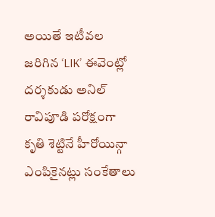అయితే ఇటీవల జరిగిన ‘LIK’ ఈవెంట్లో దర్శకుడు అనిల్ రావిపూడి పరోక్షంగా కృతి శెట్టినే హీరోయిన్గా ఎంపికైనట్లు సంకేతాలు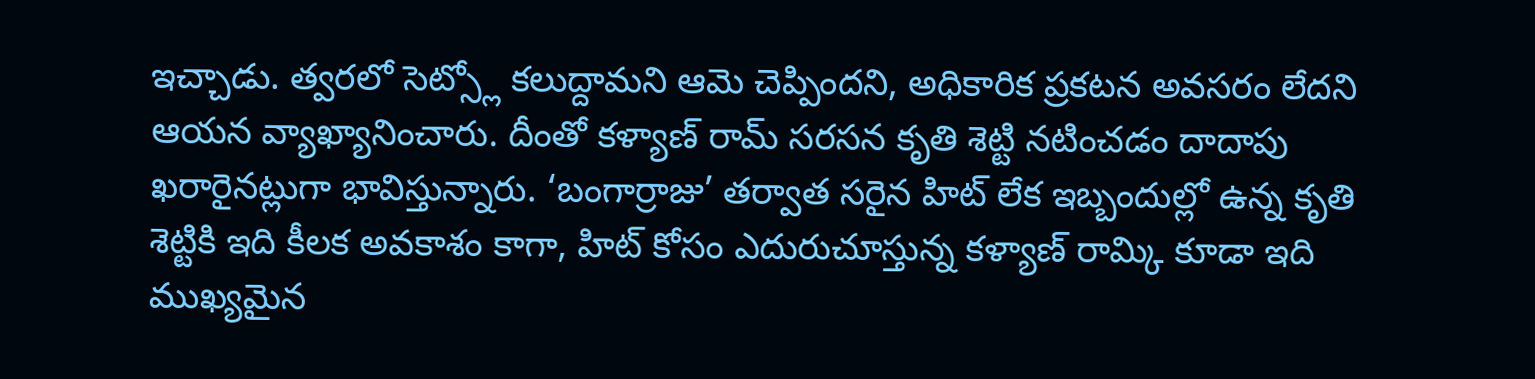ఇచ్చాడు. త్వరలో సెట్స్లో కలుద్దామని ఆమె చెప్పిందని, అధికారిక ప్రకటన అవసరం లేదని ఆయన వ్యాఖ్యానించారు. దీంతో కళ్యాణ్ రామ్ సరసన కృతి శెట్టి నటించడం దాదాపు ఖరారైనట్లుగా భావిస్తున్నారు. ‘బంగార్రాజు’ తర్వాత సరైన హిట్ లేక ఇబ్బందుల్లో ఉన్న కృతి శెట్టికి ఇది కీలక అవకాశం కాగా, హిట్ కోసం ఎదురుచూస్తున్న కళ్యాణ్ రామ్కి కూడా ఇది ముఖ్యమైన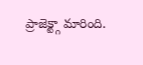ప్రాజెక్ట్గా మారింది.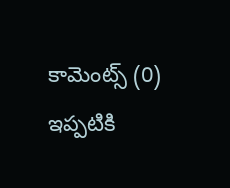కామెంట్స్ (0)
ఇప్పటికి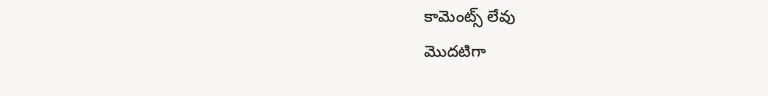కామెంట్స్ లేవు
మొదటిగా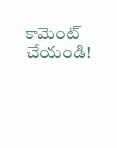కామెంట్ చేయండి!